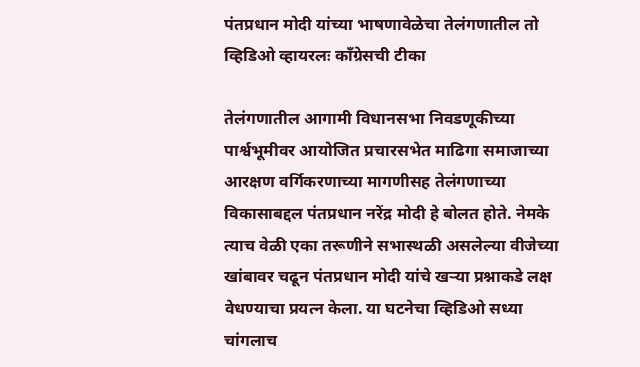पंतप्रधान मोदी यांच्या भाषणावेळेचा तेलंगणातील तो व्हिडिओ व्हायरलः काँग्रेसची टीका

तेलंगणातील आगामी विधानसभा निवडणूकीच्या पार्श्वभूमीवर आयोजित प्रचारसभेत माढिगा समाजाच्या आरक्षण वर्गिकरणाच्या मागणीसह तेलंगणाच्या विकासाबद्दल पंतप्रधान नरेंद्र मोदी हे बोलत होते. नेमके त्याच वेळी एका तरूणीने सभास्थळी असलेल्या वीजेच्या खांबावर चढून पंतप्रधान मोदी यांचे खऱ्या प्रश्नाकडे लक्ष वेधण्याचा प्रयत्न केला. या घटनेचा व्हिडिओ सध्या चांगलाच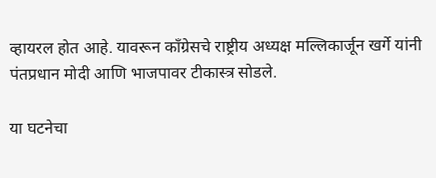व्हायरल होत आहे. यावरून काँग्रेसचे राष्ट्रीय अध्यक्ष मल्लिकार्जून खर्गे यांनी पंतप्रधान मोदी आणि भाजपावर टीकास्त्र सोडले.

या घटनेचा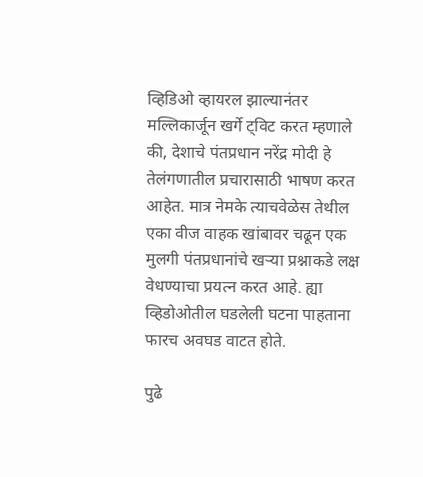व्हिडिओ व्हायरल झाल्यानंतर मल्लिकार्जून खर्गे ट्विट करत म्हणाले की, देशाचे पंतप्रधान नरेंद्र मोदी हे तेलंगणातील प्रचारासाठी भाषण करत आहेत. मात्र नेमके त्याचवेळेस तेथील एका वीज वाहक खांबावर चढून एक मुलगी पंतप्रधानांचे खऱ्या प्रश्नाकडे लक्ष वेधण्याचा प्रयत्न करत आहे. ह्या व्हिडोओतील घडलेली घटना पाहताना फारच अवघड वाटत होते.

पुढे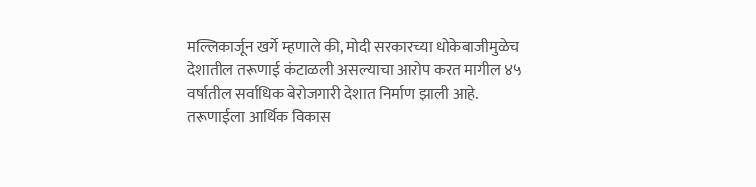मल्लिकार्जून खर्गे म्हणाले की, मोदी सरकारच्या धोकेबाजीमुळेच देशातील तरूणाई कंटाळली असल्याचा आरोप करत मागील ४५ वर्षातील सर्वाधिक बेरोजगारी देशात निर्माण झाली आहे. तरूणाईला आर्थिक विकास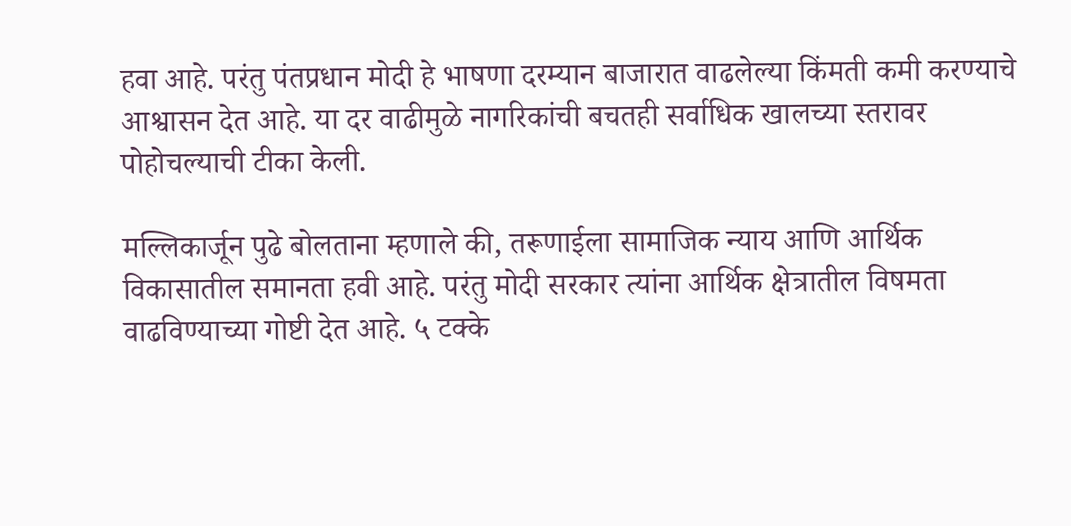हवा आहे. परंतु पंतप्रधान मोदी हे भाषणा दरम्यान बाजारात वाढलेल्या किंमती कमी करण्याचे आश्वासन देत आहे. या दर वाढीमुळे नागरिकांची बचतही सर्वाधिक खालच्या स्तरावर पोहोचल्याची टीका केली.

मल्लिकार्जून पुढे बोलताना म्हणाले की, तरूणाईला सामाजिक न्याय आणि आर्थिक विकासातील समानता हवी आहे. परंतु मोदी सरकार त्यांना आर्थिक क्षेत्रातील विषमता वाढविण्याच्या गोष्टी देत आहे. ५ टक्के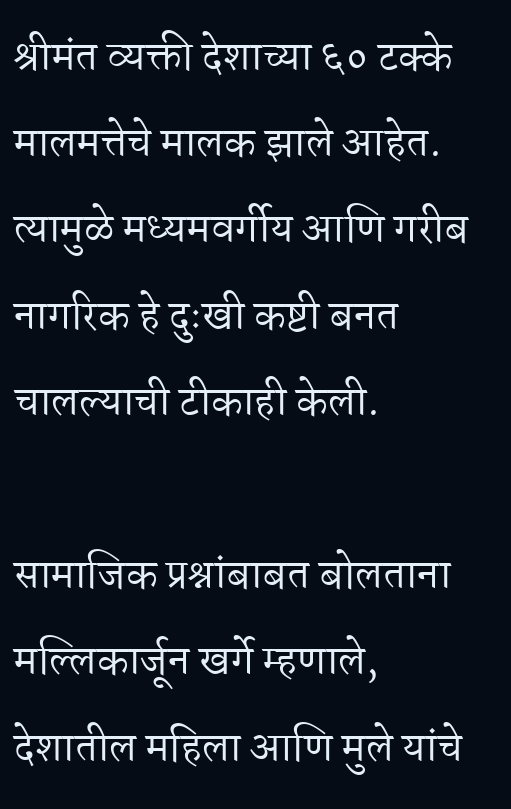श्रीमंत व्यक्ती देशाच्या ६० टक्के मालमत्तेचे मालक झाले आहेत. त्यामुळे मध्यमवर्गीय आणि गरीब नागरिक हे दुःखी कष्टी बनत चालल्याची टीकाही केली.

सामाजिक प्रश्नांबाबत बोलताना मल्लिकार्जून खर्गे म्हणाले, देशातील महिला आणि मुले यांचे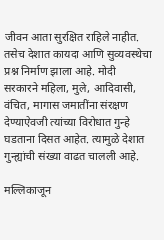जीवन आता सुरक्षित राहिले नाहीत. तसेच देशात कायदा आणि सुव्यवस्थेचा प्रश्न निर्माण झाला आहे. मोदी सरकारने महिला, मुले, आदिवासी, वंचित, मागास जमातींना संरक्षण देण्याऐवजी त्यांच्या विरोधात गुन्हे घडताना दिसत आहेत. त्यामुळे देशात गुन्ह्यांची संख्या वाढत चालली आहे.

मल्लिकाजून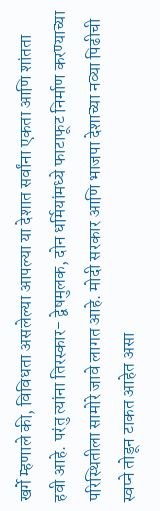खर्गे म्हणाले की, विविधता असलेल्या आपल्या या देशात सर्वांना एकता आणि शांतता हवी आहे. परंतु त्यांना तिरस्कार- द्वेषमुलक, दोन धर्मियांमध्ये फाटाफूट निर्माण करण्याच्या परिस्थितीला सामोरे जावे लागत आहे. मोदी सरकार आणि भाजपा देशाच्या नव्या पिढीची स्वप्ने तोडून टाकत आहेत असा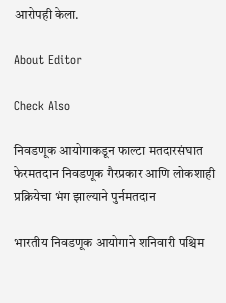आरोपही केला.

About Editor

Check Also

निवडणूक आयोगाकडून फाल्टा मतदारसंघात फेरमतदान निवडणूक गैरप्रकार आणि लोकशाही प्रक्रियेचा भंग झाल्याने पुर्नमतदान

भारतीय निवडणूक आयोगाने शनिवारी पश्चिम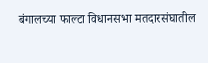बंगालच्या फाल्टा विधानसभा मतदारसंघातील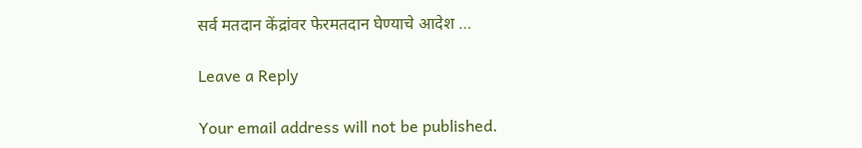सर्व मतदान केंद्रांवर फेरमतदान घेण्याचे आदेश …

Leave a Reply

Your email address will not be published.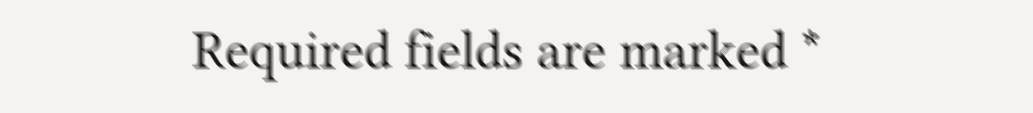Required fields are marked *